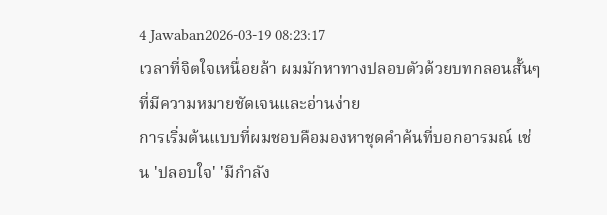4 Jawaban2026-03-19 08:23:17
เวลาที่จิตใจเหนื่อยล้า ผมมักหาทางปลอบตัวด้วยบทกลอนสั้นๆ ที่มีความหมายชัดเจนและอ่านง่าย
การเริ่มต้นแบบที่ผมชอบคือมองหาชุดคำค้นที่บอกอารมณ์ เช่น 'ปลอบใจ' 'มีกำลัง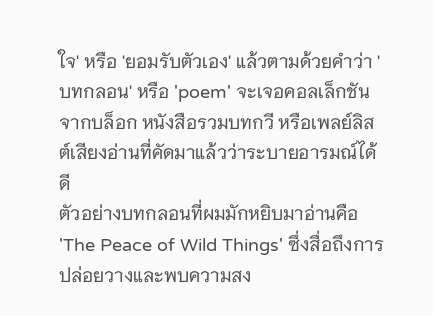ใจ' หรือ 'ยอมรับตัวเอง' แล้วตามด้วยคำว่า 'บทกลอน' หรือ 'poem' จะเจอคอลเล็กชันจากบล็อก หนังสือรวมบทกวี หรือเพลย์ลิสต์เสียงอ่านที่คัดมาแล้วว่าระบายอารมณ์ได้ดี
ตัวอย่างบทกลอนที่ผมมักหยิบมาอ่านคือ 'The Peace of Wild Things' ซึ่งสื่อถึงการปล่อยวางและพบความสง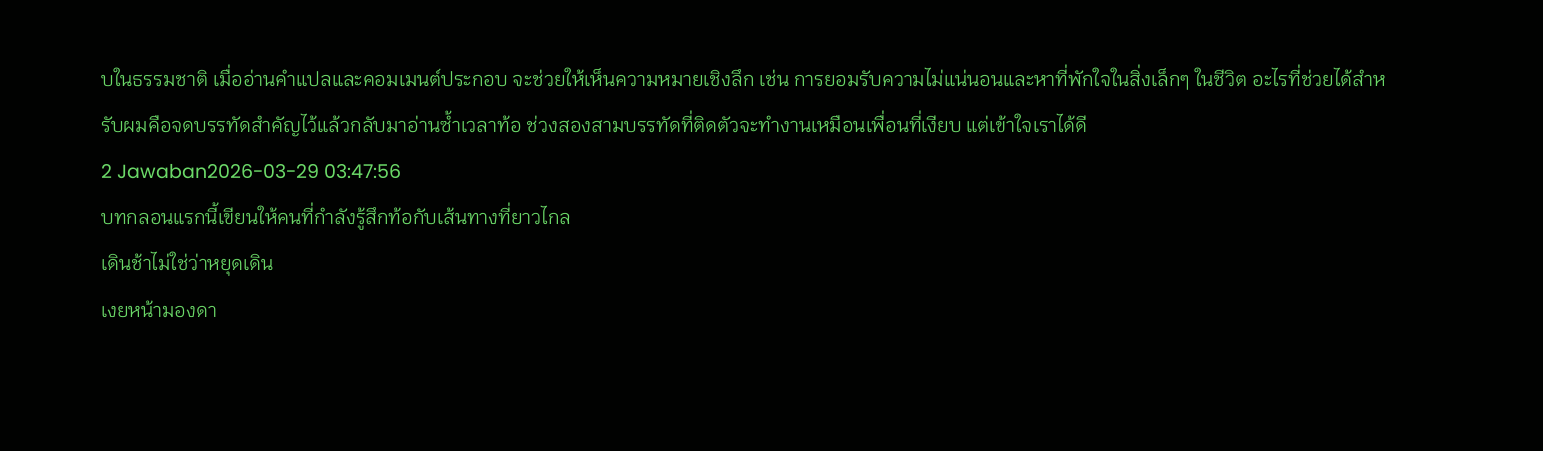บในธรรมชาติ เมื่ออ่านคำแปลและคอมเมนต์ประกอบ จะช่วยให้เห็นความหมายเชิงลึก เช่น การยอมรับความไม่แน่นอนและหาที่พักใจในสิ่งเล็กๆ ในชีวิต อะไรที่ช่วยได้สำหรับผมคือจดบรรทัดสำคัญไว้แล้วกลับมาอ่านซ้ำเวลาท้อ ช่วงสองสามบรรทัดที่ติดตัวจะทำงานเหมือนเพื่อนที่เงียบ แต่เข้าใจเราได้ดี
2 Jawaban2026-03-29 03:47:56
บทกลอนแรกนี้เขียนให้คนที่กำลังรู้สึกท้อกับเส้นทางที่ยาวไกล
เดินช้าไม่ใช่ว่าหยุดเดิน
เงยหน้ามองดา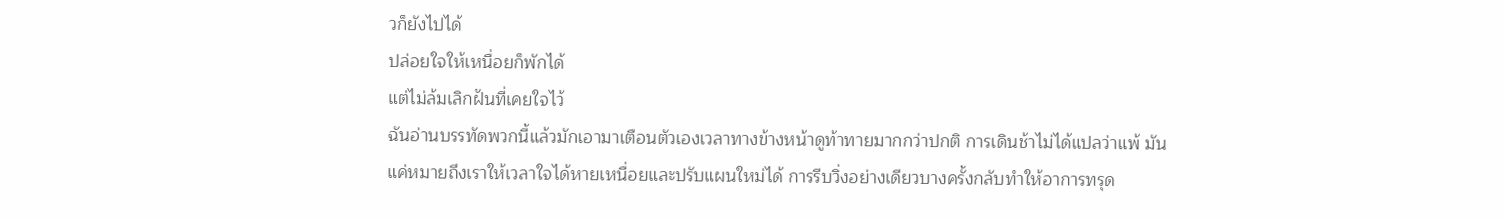วก็ยังไปได้
ปล่อยใจให้เหนื่อยก็พักได้
แต่ไม่ล้มเลิกฝันที่เคยใจไว้
ฉันอ่านบรรทัดพวกนี้แล้วมักเอามาเตือนตัวเองเวลาทางข้างหน้าดูท้าทายมากกว่าปกติ การเดินช้าไม่ได้แปลว่าแพ้ มันแค่หมายถึงเราให้เวลาใจได้หายเหนื่อยและปรับแผนใหม่ได้ การรีบวิ่งอย่างเดียวบางครั้งกลับทำให้อาการทรุด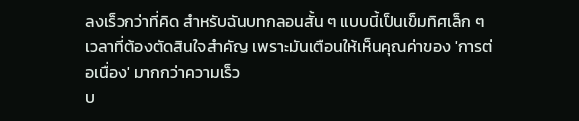ลงเร็วกว่าที่คิด สำหรับฉันบทกลอนสั้น ๆ แบบนี้เป็นเข็มทิศเล็ก ๆ เวลาที่ต้องตัดสินใจสำคัญ เพราะมันเตือนให้เห็นคุณค่าของ 'การต่อเนื่อง' มากกว่าความเร็ว
บ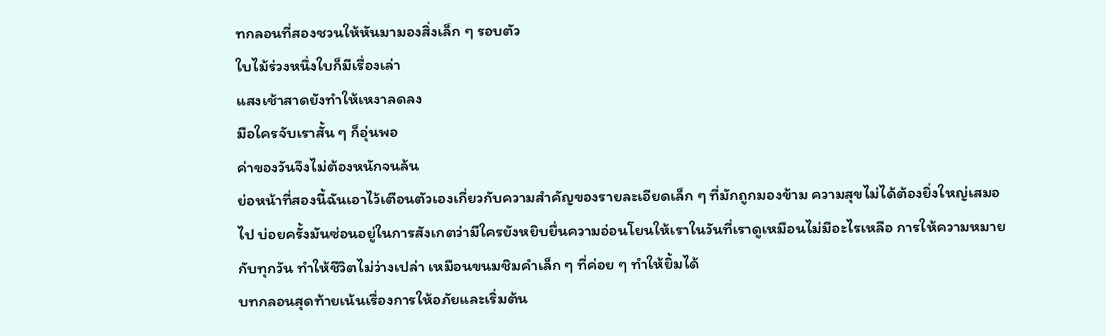ทกลอนที่สองชวนให้หันมามองสิ่งเล็ก ๆ รอบตัว
ใบไม้ร่วงหนึ่งใบก็มีเรื่องเล่า
แสงเช้าสาดยังทำให้เหงาลดลง
มือใครจับเราสั้น ๆ ก็อุ่นพอ
ค่าของวันจึงไม่ต้องหนักจนล้น
ย่อหน้าที่สองนี้ฉันเอาไว้เตือนตัวเองเกี่ยวกับความสำคัญของรายละเอียดเล็ก ๆ ที่มักถูกมองข้าม ความสุขไม่ได้ต้องยิ่งใหญ่เสมอไป บ่อยครั้งมันซ่อนอยู่ในการสังเกตว่ามีใครยังหยิบยื่นความอ่อนโยนให้เราในวันที่เราดูเหมือนไม่มีอะไรเหลือ การให้ความหมายกับทุกวัน ทำให้ชีวิตไม่ว่างเปล่า เหมือนขนมชิมคำเล็ก ๆ ที่ค่อย ๆ ทำให้ยิ้มได้
บทกลอนสุดท้ายเน้นเรื่องการให้อภัยและเริ่มต้น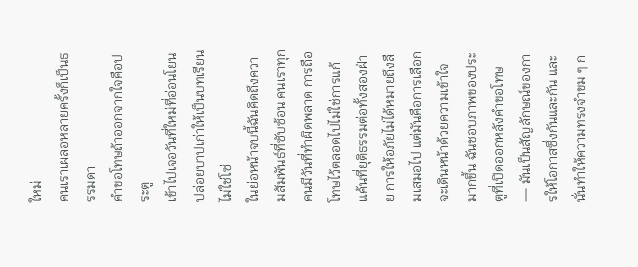ใหม่
คนเราเผลอหลายครั้งก็เป็นธรรมดา
คำขอโทษถ้าออกจากใจคือประตู
เข้าไปเจอวันที่ใหม่ที่อ่อนโยน
ปล่อยบาปเก่าให้เป็นบทเรียนไม่ใช่โซ่
ในย่อหน้าจบนี้ฉันคิดถึงความสัมพันธ์ที่ซับซ้อน คนเราทุกคนมีวันที่ทำผิดพลาด การถือโทษไว้ตลอดไปไม่ใช่การแก้แค้นที่ยุติธรรมต่อทั้งสองฝ่าย การให้อภัยไม่ได้หมายถึงลืมเสมอไป แต่มันคือการเลือกจะเดินหน้าด้วยความเข้าใจมากขึ้น ฉันชอบภาพของประตูที่เปิดออกหลังคำขอโทษ — มันเป็นสัญลักษณ์ของการให้โอกาสซึ่งกันและกัน และนั่นทำให้ความทรงจำขม ๆ ก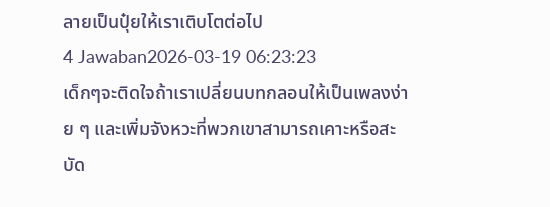ลายเป็นปุ๋ยให้เราเติบโตต่อไป
4 Jawaban2026-03-19 06:23:23
เด็กๆจะติดใจถ้าเราเปลี่ยนบทกลอนให้เป็นเพลงง่าย ๆ และเพิ่มจังหวะที่พวกเขาสามารถเคาะหรือสะบัด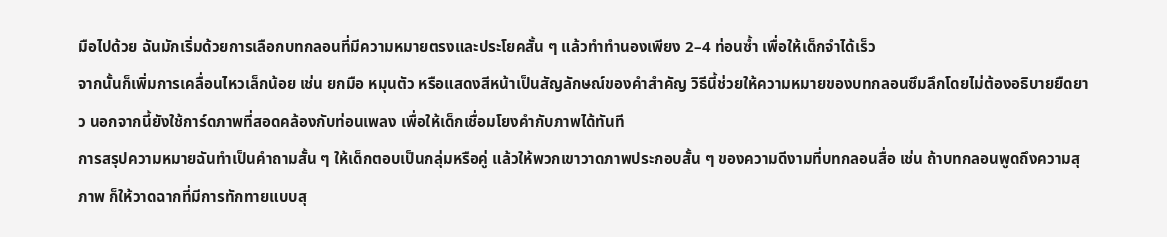มือไปด้วย ฉันมักเริ่มด้วยการเลือกบทกลอนที่มีความหมายตรงและประโยคสั้น ๆ แล้วทำทำนองเพียง 2–4 ท่อนซ้ำ เพื่อให้เด็กจำได้เร็ว
จากนั้นก็เพิ่มการเคลื่อนไหวเล็กน้อย เช่น ยกมือ หมุนตัว หรือแสดงสีหน้าเป็นสัญลักษณ์ของคำสำคัญ วิธีนี้ช่วยให้ความหมายของบทกลอนซึมลึกโดยไม่ต้องอธิบายยืดยาว นอกจากนี้ยังใช้การ์ดภาพที่สอดคล้องกับท่อนเพลง เพื่อให้เด็กเชื่อมโยงคำกับภาพได้ทันที
การสรุปความหมายฉันทำเป็นคำถามสั้น ๆ ให้เด็กตอบเป็นกลุ่มหรือคู่ แล้วให้พวกเขาวาดภาพประกอบสั้น ๆ ของความดีงามที่บทกลอนสื่อ เช่น ถ้าบทกลอนพูดถึงความสุภาพ ก็ให้วาดฉากที่มีการทักทายแบบสุ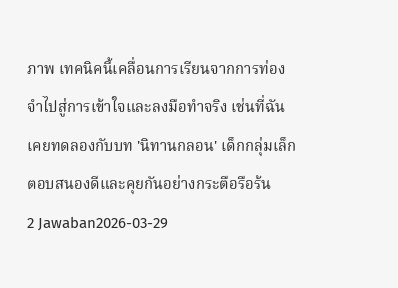ภาพ เทคนิคนี้เคลื่อนการเรียนจากการท่องจำไปสู่การเข้าใจและลงมือทำจริง เช่นที่ฉันเคยทดลองกับบท 'นิทานกลอน' เด็กกลุ่มเล็กตอบสนองดีและคุยกันอย่างกระตือรือร้น
2 Jawaban2026-03-29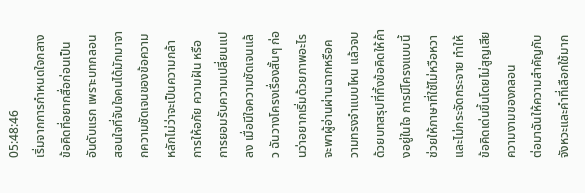05:48:46
เริ่มจากการกำหนดใจกลางข้อคิดที่อยากสื่อก่อนเป็นอันดับแรก เพราะบทกลอนสอนใจที่จับใจคนได้มักมาจากความชัดเจนของข้อความหลักไม่ว่าจะเป็นความกล้า การให้อภัย ความฝัน หรือการยอมรับความเปลี่ยนแปลง เมื่อมีใจความชัดเจนแล้ว ฉันวางโครงเรื่องสั้นๆ ก่อนว่าอยากเริ่มด้วยภาพอะไร จะพาผู้อ่านผ่านฉากหรือความทรงจำแบบไหน แล้วจบด้วยบทสรุปที่ทิ้งข้อคิดให้ค้างอยู่ในใจ การมีโครงแบบนี้ช่วยให้ภาษาที่ใช้ไม่หวือหวาและไม่กระจัดกระจาย ทำให้ข้อคิดเด่นขึ้นโดยไม่สูญเสียความงามของกลอน
ต่อมาฉันให้ความสำคัญกับจังหวะและคำที่เลือกใช้มาก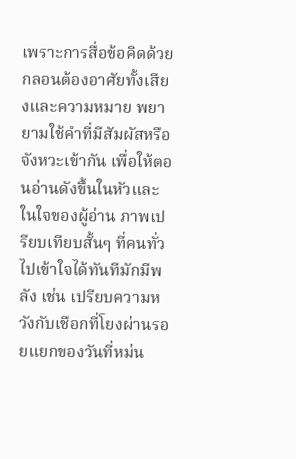เพราะการสื่อข้อคิดด้วยกลอนต้องอาศัยทั้งเสียงและความหมาย พยายามใช้คำที่มีสัมผัสหรือจังหวะเข้ากัน เพื่อให้ตอนอ่านดังขึ้นในหัวและในใจของผู้อ่าน ภาพเปรียบเทียบสั้นๆ ที่คนทั่วไปเข้าใจได้ทันทีมักมีพลัง เช่น เปรียบความหวังกับเชือกที่โยงผ่านรอยแยกของวันที่หม่น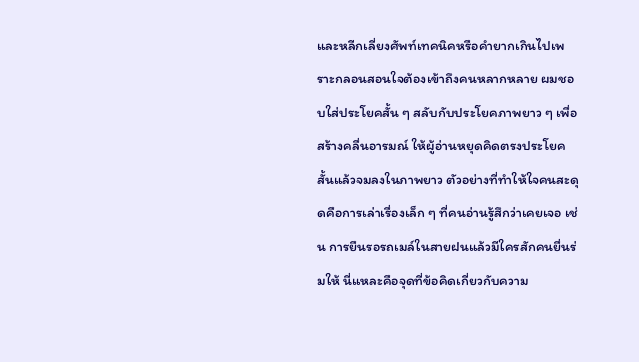และหลีกเลี่ยงศัพท์เทคนิคหรือคำยากเกินไปเพราะกลอนสอนใจต้องเข้าถึงคนหลากหลาย ผมชอบใส่ประโยคสั้น ๆ สลับกับประโยคภาพยาว ๆ เพื่อสร้างคลื่นอารมณ์ ให้ผู้อ่านหยุดคิดตรงประโยคสั้นแล้วจมลงในภาพยาว ตัวอย่างที่ทำให้ใจคนสะดุดคือการเล่าเรื่องเล็ก ๆ ที่คนอ่านรู้สึกว่าเคยเจอ เช่น การยืนรอรถเมล์ในสายฝนแล้วมีใครสักคนยื่นร่มให้ นี่แหละคือจุดที่ข้อคิดเกี่ยวกับความ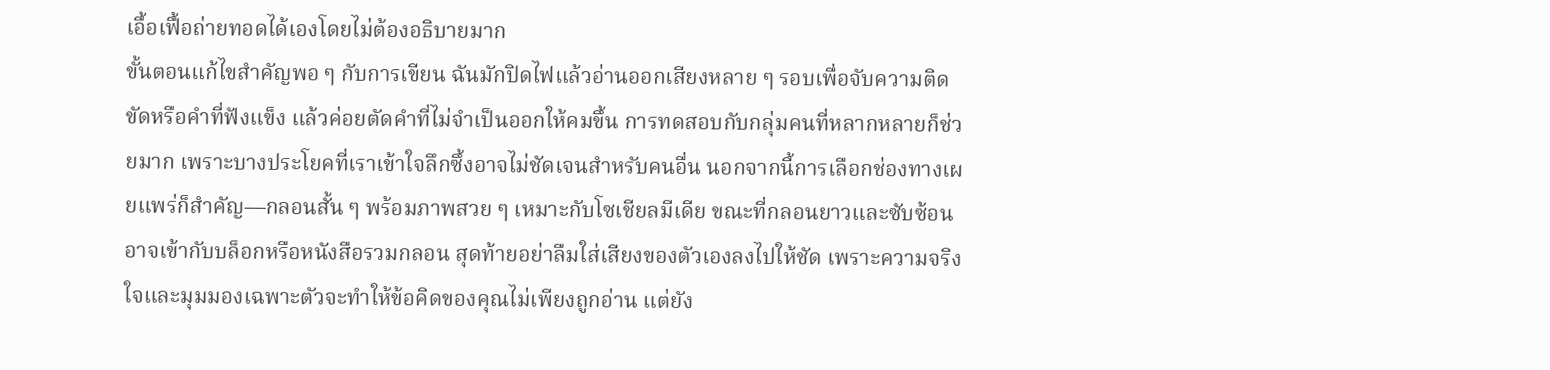เอื้อเฟื้อถ่ายทอดได้เองโดยไม่ต้องอธิบายมาก
ขั้นตอนแก้ไขสำคัญพอ ๆ กับการเขียน ฉันมักปิดไฟแล้วอ่านออกเสียงหลาย ๆ รอบเพื่อจับความติดขัดหรือคำที่ฟังแข็ง แล้วค่อยตัดคำที่ไม่จำเป็นออกให้คมขึ้น การทดสอบกับกลุ่มคนที่หลากหลายก็ช่วยมาก เพราะบางประโยคที่เราเข้าใจลึกซึ้งอาจไม่ชัดเจนสำหรับคนอื่น นอกจากนี้การเลือกช่องทางเผยแพร่ก็สำคัญ—กลอนสั้น ๆ พร้อมภาพสวย ๆ เหมาะกับโซเชียลมีเดีย ขณะที่กลอนยาวและซับซ้อนอาจเข้ากับบล็อกหรือหนังสือรวมกลอน สุดท้ายอย่าลืมใส่เสียงของตัวเองลงไปให้ชัด เพราะความจริงใจและมุมมองเฉพาะตัวจะทำให้ข้อคิดของคุณไม่เพียงถูกอ่าน แต่ยัง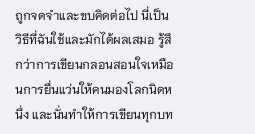ถูกจดจำและขบคิดต่อไป นี่เป็นวิธีที่ฉันใช้และมักได้ผลเสมอ รู้สึกว่าการเขียนกลอนสอนใจเหมือนการยื่นแว่นให้คนมองโลกนิดหนึ่ง และนั่นทำให้การเขียนทุกบท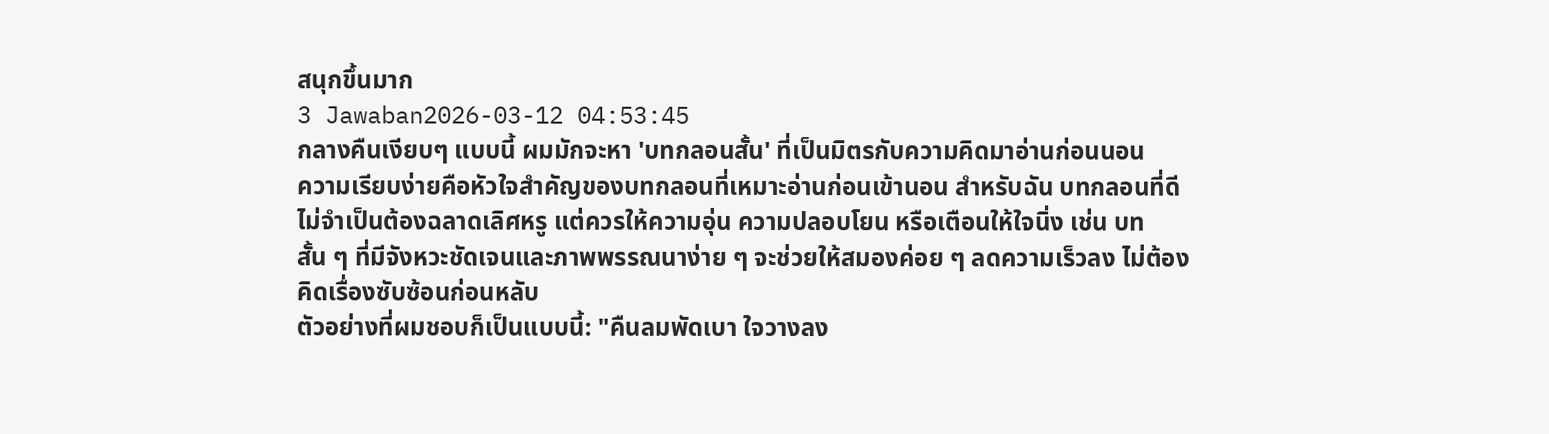สนุกขึ้นมาก
3 Jawaban2026-03-12 04:53:45
กลางคืนเงียบๆ แบบนี้ ผมมักจะหา 'บทกลอนสั้น' ที่เป็นมิตรกับความคิดมาอ่านก่อนนอน
ความเรียบง่ายคือหัวใจสำคัญของบทกลอนที่เหมาะอ่านก่อนเข้านอน สำหรับฉัน บทกลอนที่ดีไม่จำเป็นต้องฉลาดเลิศหรู แต่ควรให้ความอุ่น ความปลอบโยน หรือเตือนให้ใจนิ่ง เช่น บทสั้น ๆ ที่มีจังหวะชัดเจนและภาพพรรณนาง่าย ๆ จะช่วยให้สมองค่อย ๆ ลดความเร็วลง ไม่ต้องคิดเรื่องซับซ้อนก่อนหลับ
ตัวอย่างที่ผมชอบก็เป็นแบบนี้: "คืนลมพัดเบา ใจวางลง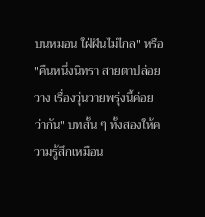บนหมอน ใฝ่ฝันไม่ไกล" หรือ "คืนหนึ่งนิทรา สายตาปล่อยวาง เรื่องวุ่นวายพรุ่งนี้ค่อยว่ากัน" บทสั้น ๆ ทั้งสองให้ความรู้สึกเหมือน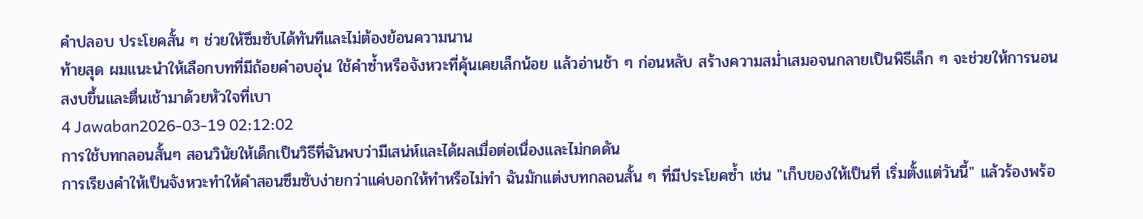คำปลอบ ประโยคสั้น ๆ ช่วยให้ซึมซับได้ทันทีและไม่ต้องย้อนความนาน
ท้ายสุด ผมแนะนำให้เลือกบทที่มีถ้อยคำอบอุ่น ใช้คำซ้ำหรือจังหวะที่คุ้นเคยเล็กน้อย แล้วอ่านช้า ๆ ก่อนหลับ สร้างความสม่ำเสมอจนกลายเป็นพิธีเล็ก ๆ จะช่วยให้การนอนสงบขึ้นและตื่นเช้ามาด้วยหัวใจที่เบา
4 Jawaban2026-03-19 02:12:02
การใช้บทกลอนสั้นๆ สอนวินัยให้เด็กเป็นวิธีที่ฉันพบว่ามีเสน่ห์และได้ผลเมื่อต่อเนื่องและไม่กดดัน
การเรียงคำให้เป็นจังหวะทำให้คำสอนซึมซับง่ายกว่าแค่บอกให้ทำหรือไม่ทำ ฉันมักแต่งบทกลอนสั้น ๆ ที่มีประโยคซ้ำ เช่น "เก็บของให้เป็นที่ เริ่มตั้งแต่วันนี้" แล้วร้องพร้อ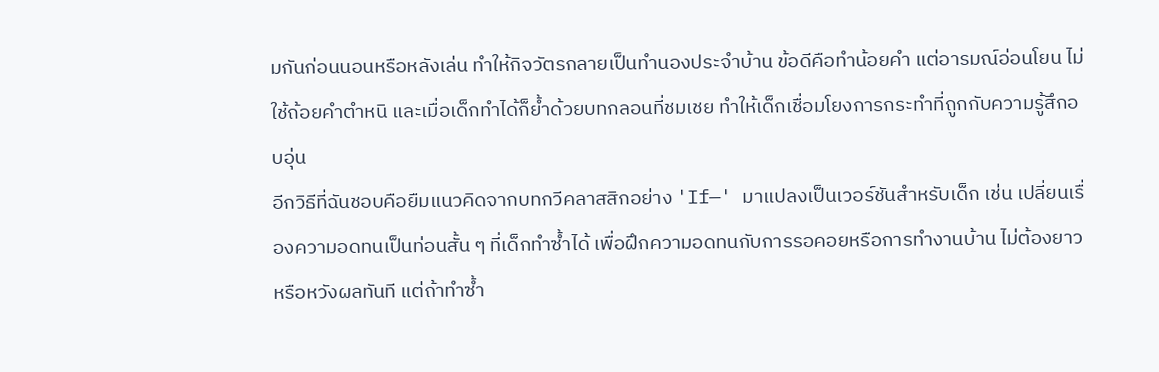มกันก่อนนอนหรือหลังเล่น ทำให้กิจวัตรกลายเป็นทำนองประจำบ้าน ข้อดีคือทำน้อยคำ แต่อารมณ์อ่อนโยน ไม่ใช้ถ้อยคำตำหนิ และเมื่อเด็กทำได้ก็ย้ำด้วยบทกลอนที่ชมเชย ทำให้เด็กเชื่อมโยงการกระทำที่ถูกกับความรู้สึกอบอุ่น
อีกวิธีที่ฉันชอบคือยืมแนวคิดจากบทกวีคลาสสิกอย่าง 'If—' มาแปลงเป็นเวอร์ชันสำหรับเด็ก เช่น เปลี่ยนเรื่องความอดทนเป็นท่อนสั้น ๆ ที่เด็กทำซ้ำได้ เพื่อฝึกความอดทนกับการรอคอยหรือการทำงานบ้าน ไม่ต้องยาวหรือหวังผลทันที แต่ถ้าทำซ้ำ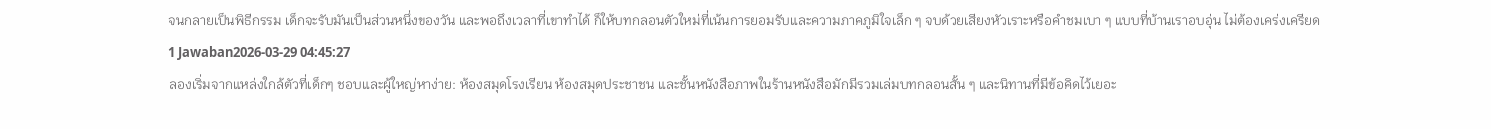จนกลายเป็นพิธีกรรม เด็กจะรับมันเป็นส่วนหนึ่งของวัน และพอถึงเวลาที่เขาทำได้ ก็ให้บทกลอนตัวใหม่ที่เน้นการยอมรับและความภาคภูมิใจเล็ก ๆ จบด้วยเสียงหัวเราะหรือคำชมเบา ๆ แบบที่บ้านเราอบอุ่น ไม่ต้องเคร่งเครียด
1 Jawaban2026-03-29 04:45:27
ลองเริ่มจากแหล่งใกล้ตัวที่เด็กๆ ชอบและผู้ใหญ่หาง่าย: ห้องสมุดโรงเรียน ห้องสมุดประชาชน และชั้นหนังสือภาพในร้านหนังสือมักมีรวมเล่มบทกลอนสั้น ๆ และนิทานที่มีข้อคิดไว้เยอะ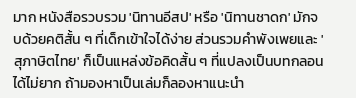มาก หนังสือรวบรวม 'นิทานอีสป' หรือ 'นิทานชาดก' มักจบด้วยคติสั้น ๆ ที่เด็กเข้าใจได้ง่าย ส่วนรวมคำพังเพยและ 'สุภาษิตไทย' ก็เป็นแหล่งข้อคิดสั้น ๆ ที่แปลงเป็นบทกลอนได้ไม่ยาก ถ้ามองหาเป็นเล่มก็ลองหาแนะนำ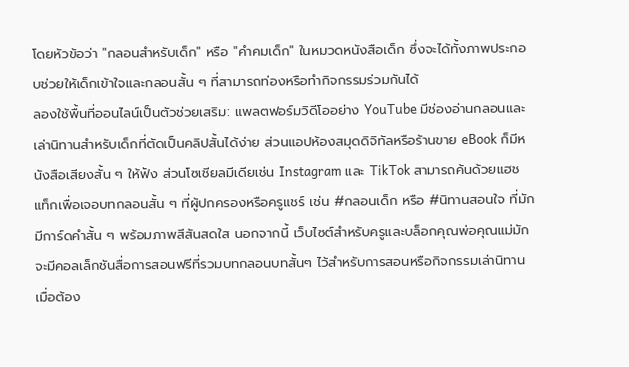โดยหัวข้อว่า "กลอนสำหรับเด็ก" หรือ "คำคมเด็ก" ในหมวดหนังสือเด็ก ซึ่งจะได้ทั้งภาพประกอบช่วยให้เด็กเข้าใจและกลอนสั้น ๆ ที่สามารถท่องหรือทำกิจกรรมร่วมกันได้
ลองใช้พื้นที่ออนไลน์เป็นตัวช่วยเสริม: แพลตฟอร์มวิดีโออย่าง YouTube มีช่องอ่านกลอนและเล่านิทานสำหรับเด็กที่ตัดเป็นคลิปสั้นได้ง่าย ส่วนแอปห้องสมุดดิจิทัลหรือร้านขาย eBook ก็มีหนังสือเสียงสั้น ๆ ให้ฟัง ส่วนโซเชียลมีเดียเช่น Instagram และ TikTok สามารถค้นด้วยแฮชแท็กเพื่อเจอบทกลอนสั้น ๆ ที่ผู้ปกครองหรือครูแชร์ เช่น #กลอนเด็ก หรือ #นิทานสอนใจ ที่มักมีการ์ดคำสั้น ๆ พร้อมภาพสีสันสดใส นอกจากนี้ เว็บไซต์สำหรับครูและบล็อกคุณพ่อคุณแม่มักจะมีคอลเล็กชันสื่อการสอนฟรีที่รวมบทกลอนบทสั้นๆ ไว้สำหรับการสอนหรือกิจกรรมเล่านิทาน
เมื่อต้อง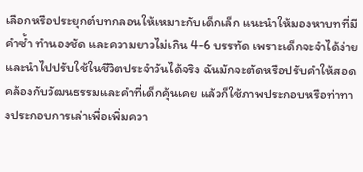เลือกหรือประยุกต์บทกลอนให้เหมาะกับเด็กเล็ก แนะนำให้มองหาบทที่มีคำซ้ำ ทำนองชัด และความยาวไม่เกิน 4-6 บรรทัด เพราะเด็กจะจำได้ง่ายและนำไปปรับใช้ในชีวิตประจำวันได้จริง ฉันมักจะตัดหรือปรับคำให้สอดคล้องกับวัฒนธรรมและคำที่เด็กคุ้นเคย แล้วก็ใช้ภาพประกอบหรือท่าทางประกอบการเล่าเพื่อเพิ่มควา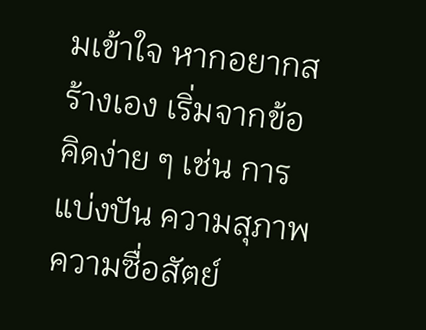มเข้าใจ หากอยากสร้างเอง เริ่มจากข้อคิดง่าย ๆ เช่น การแบ่งปัน ความสุภาพ ความซื่อสัตย์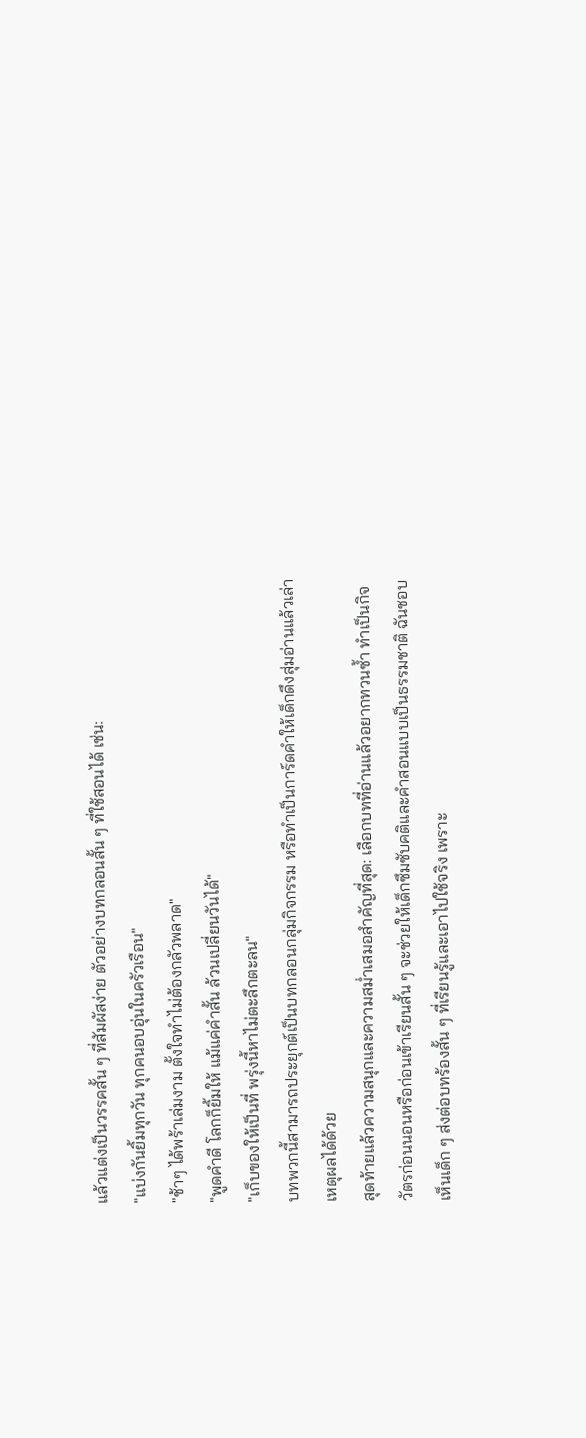แล้วแต่งเป็นวรรคสั้น ๆ ที่สัมผัสง่าย ตัวอย่างบทกลอนสั้น ๆ ที่ใช้สอนได้ เช่น:
"แบ่งกันยิ้มทุกวัน ทุกคนอบอุ่นในครัวเรือน"
"ช้าๆ ได้พร้าเล่มงาม ตั้งใจทำไม่ต้องกลัวพลาด"
"พูดคำดี โลกก็ยิ้มให้ แม้แค่คำสั้น ล้วนเปลี่ยนวันได้"
"เก็บของให้เป็นที่ พรุ่งนี้หาไม่ตะลึกตะลน"
บทพวกนี้สามารถประยุกต์เป็นบทกลอนกลุ่มกิจกรรม หรือทำเป็นการ์ดคำให้เด็กดึงสุ่มอ่านแล้วเล่าเหตุผลได้ด้วย
สุดท้ายแล้วความสนุกและความสม่ำเสมอสำคัญที่สุด: เลือกบทที่อ่านแล้วอยากทวนซ้ำ ทำเป็นกิจวัตรก่อนนอนหรือก่อนเข้าเรียนสั้น ๆ จะช่วยให้เด็กซึมซับคติและคำสอนแบบเป็นธรรมชาติ ฉันชอบเห็นเด็ก ๆ ส่งต่อบทร้องสั้น ๆ ที่เรียนรู้และเอาไปใช้จริง เพราะ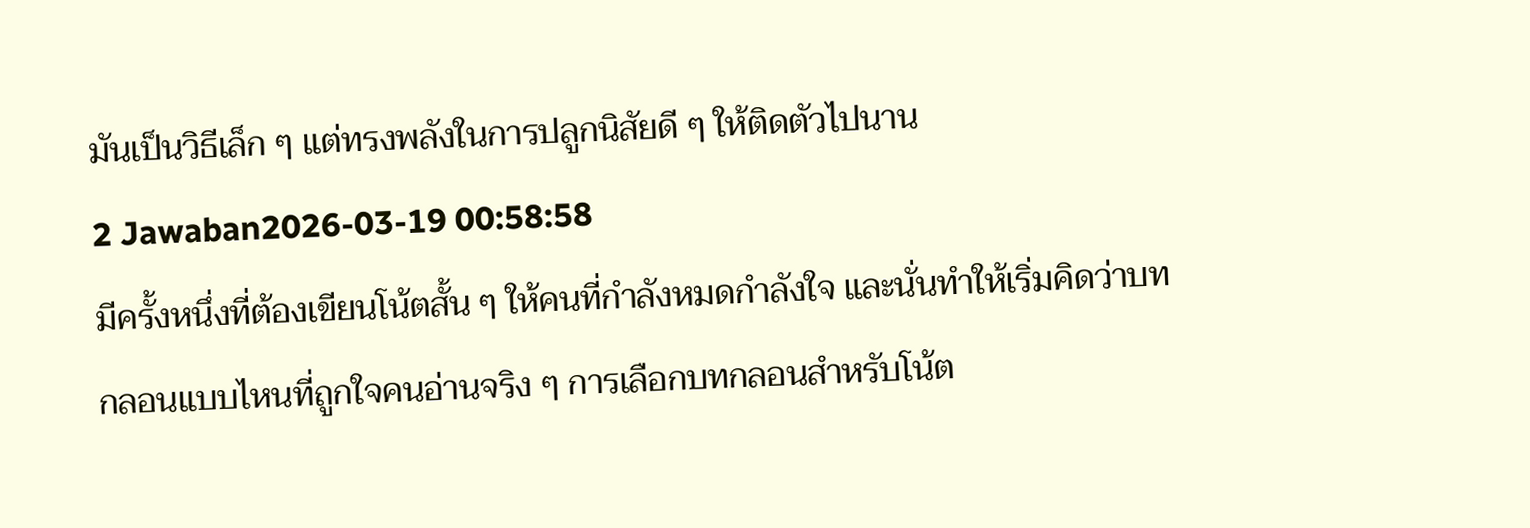มันเป็นวิธีเล็ก ๆ แต่ทรงพลังในการปลูกนิสัยดี ๆ ให้ติดตัวไปนาน
2 Jawaban2026-03-19 00:58:58
มีครั้งหนึ่งที่ต้องเขียนโน้ตสั้น ๆ ให้คนที่กำลังหมดกำลังใจ และนั่นทำให้เริ่มคิดว่าบทกลอนแบบไหนที่ถูกใจคนอ่านจริง ๆ การเลือกบทกลอนสำหรับโน้ต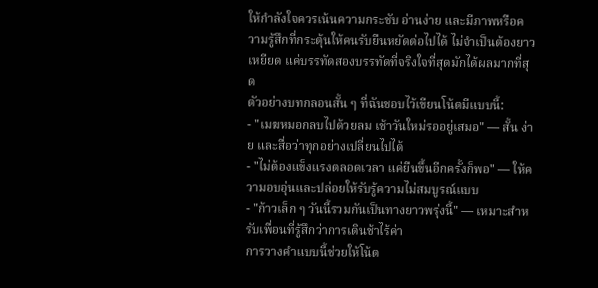ให้กำลังใจควรเน้นความกระชับ อ่านง่าย และมีภาพหรือความรู้สึกที่กระตุ้นให้คนรับยืนหยัดต่อไปได้ ไม่จำเป็นต้องยาวเหยียด แค่บรรทัดสองบรรทัดที่จริงใจที่สุดมักได้ผลมากที่สุด
ตัวอย่างบทกลอนสั้น ๆ ที่ฉันชอบไว้เขียนโน้ตมีแบบนี้:
- "เมฆหมอกลบไปด้วยลม เช้าวันใหม่รออยู่เสมอ" — สั้น ง่าย และสื่อว่าทุกอย่างเปลี่ยนไปได้
- "ไม่ต้องแข็งแรงตลอดเวลา แค่ยืนขึ้นอีกครั้งก็พอ" — ให้ความอบอุ่นและปล่อยให้รับรู้ความไม่สมบูรณ์แบบ
- "ก้าวเล็ก ๆ วันนี้รวมกันเป็นทางยาวพรุ่งนี้" — เหมาะสำหรับเพื่อนที่รู้สึกว่าการเดินช้าไร้ค่า
การวางคำแบบนี้ช่วยให้โน้ต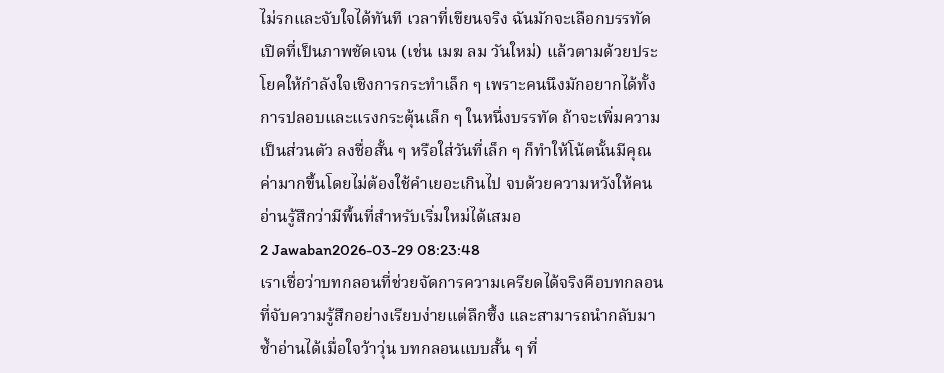ไม่รกและจับใจได้ทันที เวลาที่เขียนจริง ฉันมักจะเลือกบรรทัดเปิดที่เป็นภาพชัดเจน (เช่น เมฆ ลม วันใหม่) แล้วตามด้วยประโยคให้กำลังใจเชิงการกระทำเล็ก ๆ เพราะคนนึงมักอยากได้ทั้งการปลอบและแรงกระตุ้นเล็ก ๆ ในหนึ่งบรรทัด ถ้าจะเพิ่มความเป็นส่วนตัว ลงชื่อสั้น ๆ หรือใส่วันที่เล็ก ๆ ก็ทำให้โน้ตนั้นมีคุณค่ามากขึ้นโดยไม่ต้องใช้คำเยอะเกินไป จบด้วยความหวังให้คนอ่านรู้สึกว่ามีพื้นที่สำหรับเริ่มใหม่ได้เสมอ
2 Jawaban2026-03-29 08:23:48
เราเชื่อว่าบทกลอนที่ช่วยจัดการความเครียดได้จริงคือบทกลอนที่จับความรู้สึกอย่างเรียบง่ายแต่ลึกซึ้ง และสามารถนำกลับมาซ้ำอ่านได้เมื่อใจว้าวุ่น บทกลอนแบบสั้น ๆ ที่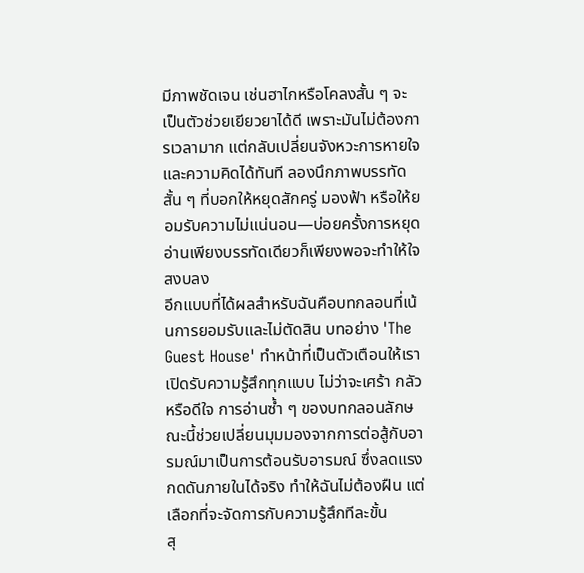มีภาพชัดเจน เช่นฮาไกหรือโคลงสั้น ๆ จะเป็นตัวช่วยเยียวยาได้ดี เพราะมันไม่ต้องการเวลามาก แต่กลับเปลี่ยนจังหวะการหายใจและความคิดได้ทันที ลองนึกภาพบรรทัดสั้น ๆ ที่บอกให้หยุดสักครู่ มองฟ้า หรือให้ยอมรับความไม่แน่นอน—บ่อยครั้งการหยุดอ่านเพียงบรรทัดเดียวก็เพียงพอจะทำให้ใจสงบลง
อีกแบบที่ได้ผลสำหรับฉันคือบทกลอนที่เน้นการยอมรับและไม่ตัดสิน บทอย่าง 'The Guest House' ทำหน้าที่เป็นตัวเตือนให้เราเปิดรับความรู้สึกทุกแบบ ไม่ว่าจะเศร้า กลัว หรือดีใจ การอ่านซ้ำ ๆ ของบทกลอนลักษณะนี้ช่วยเปลี่ยนมุมมองจากการต่อสู้กับอารมณ์มาเป็นการต้อนรับอารมณ์ ซึ่งลดแรงกดดันภายในได้จริง ทำให้ฉันไม่ต้องฝืน แต่เลือกที่จะจัดการกับความรู้สึกทีละขั้น
สุ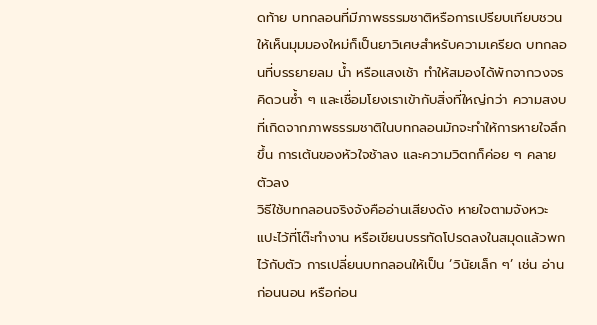ดท้าย บทกลอนที่มีภาพธรรมชาติหรือการเปรียบเทียบชวนให้เห็นมุมมองใหม่ก็เป็นยาวิเศษสำหรับความเครียด บทกลอนที่บรรยายลม น้ำ หรือแสงเช้า ทำให้สมองได้พักจากวงจรคิดวนซ้ำ ๆ และเชื่อมโยงเราเข้ากับสิ่งที่ใหญ่กว่า ความสงบที่เกิดจากภาพธรรมชาติในบทกลอนมักจะทำให้การหายใจลึกขึ้น การเต้นของหัวใจช้าลง และความวิตกก็ค่อย ๆ คลายตัวลง
วิธีใช้บทกลอนจริงจังคืออ่านเสียงดัง หายใจตามจังหวะ แปะไว้ที่โต๊ะทำงาน หรือเขียนบรรทัดโปรดลงในสมุดแล้วพกไว้กับตัว การเปลี่ยนบทกลอนให้เป็น ‘วินัยเล็ก ๆ’ เช่น อ่านก่อนนอน หรือก่อน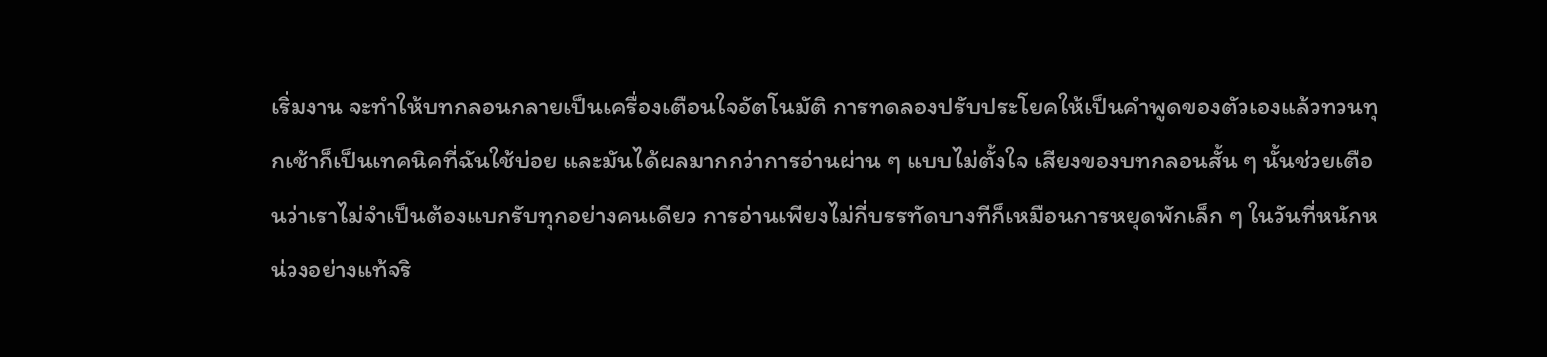เริ่มงาน จะทำให้บทกลอนกลายเป็นเครื่องเตือนใจอัตโนมัติ การทดลองปรับประโยคให้เป็นคำพูดของตัวเองแล้วทวนทุกเช้าก็เป็นเทคนิคที่ฉันใช้บ่อย และมันได้ผลมากกว่าการอ่านผ่าน ๆ แบบไม่ตั้งใจ เสียงของบทกลอนสั้น ๆ นั้นช่วยเตือนว่าเราไม่จำเป็นต้องแบกรับทุกอย่างคนเดียว การอ่านเพียงไม่กี่บรรทัดบางทีก็เหมือนการหยุดพักเล็ก ๆ ในวันที่หนักหน่วงอย่างแท้จริ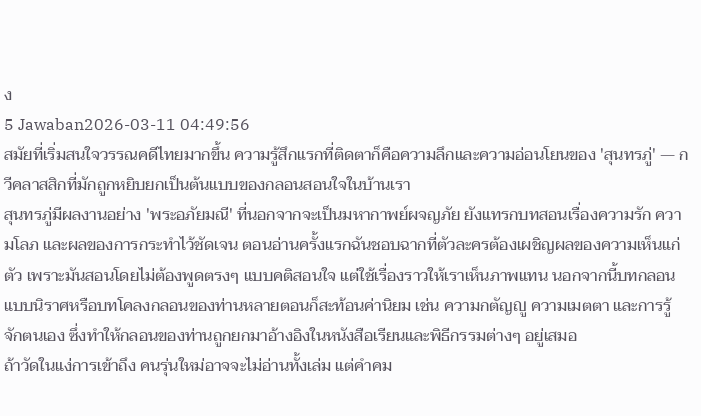ง
5 Jawaban2026-03-11 04:49:56
สมัยที่เริ่มสนใจวรรณคดีไทยมากขึ้น ความรู้สึกแรกที่ติดตาก็คือความลึกและความอ่อนโยนของ 'สุนทรภู่' — กวีคลาสสิกที่มักถูกหยิบยกเป็นต้นแบบของกลอนสอนใจในบ้านเรา
สุนทรภู่มีผลงานอย่าง 'พระอภัยมณี' ที่นอกจากจะเป็นมหากาพย์ผจญภัย ยังแทรกบทสอนเรื่องความรัก ความโลภ และผลของการกระทำไว้ชัดเจน ตอนอ่านครั้งแรกฉันชอบฉากที่ตัวละครต้องเผชิญผลของความเห็นแก่ตัว เพราะมันสอนโดยไม่ต้องพูดตรงๆ แบบคติสอนใจ แต่ใช้เรื่องราวให้เราเห็นภาพแทน นอกจากนี้บทกลอนแบบนิราศหรือบทโคลงกลอนของท่านหลายตอนก็สะท้อนค่านิยม เช่น ความกตัญญู ความเมตตา และการรู้จักตนเอง ซึ่งทำให้กลอนของท่านถูกยกมาอ้างอิงในหนังสือเรียนและพิธีกรรมต่างๆ อยู่เสมอ
ถ้าวัดในแง่การเข้าถึง คนรุ่นใหม่อาจจะไม่อ่านทั้งเล่ม แต่คำคม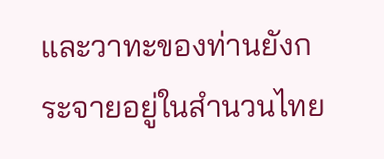และวาทะของท่านยังกระจายอยู่ในสำนวนไทย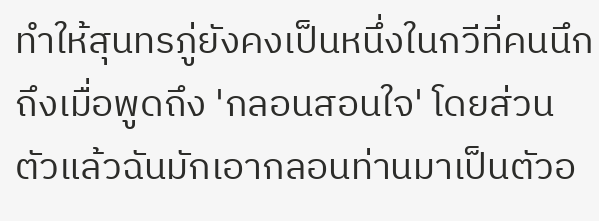ทำให้สุนทรภู่ยังคงเป็นหนึ่งในกวีที่คนนึกถึงเมื่อพูดถึง 'กลอนสอนใจ' โดยส่วนตัวแล้วฉันมักเอากลอนท่านมาเป็นตัวอ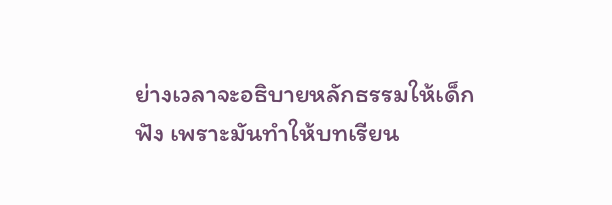ย่างเวลาจะอธิบายหลักธรรมให้เด็กฟัง เพราะมันทำให้บทเรียน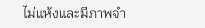ไม่แห้งและมีภาพจำ